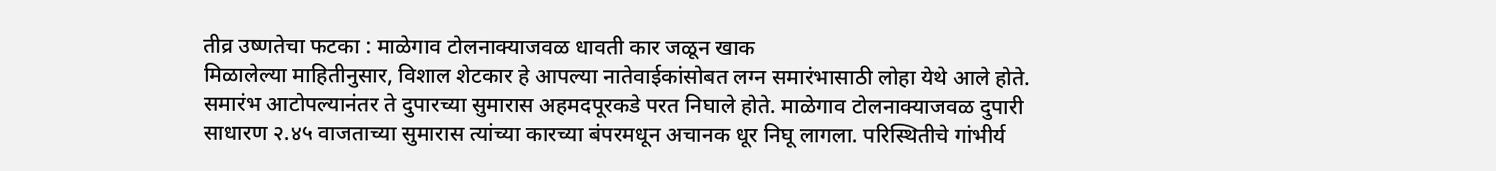तीव्र उष्णतेचा फटका : माळेगाव टोलनाक्याजवळ धावती कार जळून खाक
मिळालेल्या माहितीनुसार, विशाल शेटकार हे आपल्या नातेवाईकांसोबत लग्न समारंभासाठी लोहा येथे आले होते. समारंभ आटोपल्यानंतर ते दुपारच्या सुमारास अहमदपूरकडे परत निघाले होते. माळेगाव टोलनाक्याजवळ दुपारी साधारण २.४५ वाजताच्या सुमारास त्यांच्या कारच्या बंपरमधून अचानक धूर निघू लागला. परिस्थितीचे गांभीर्य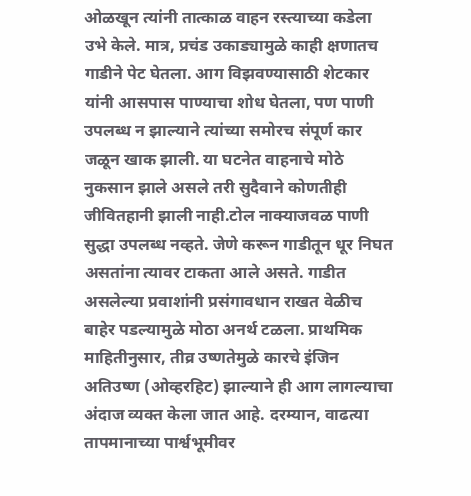ओळखून त्यांनी तात्काळ वाहन रस्त्याच्या कडेला उभे केले. मात्र, प्रचंड उकाड्यामुळे काही क्षणातच गाडीने पेट घेतला. आग विझवण्यासाठी शेटकार यांनी आसपास पाण्याचा शोध घेतला, पण पाणी उपलब्ध न झाल्याने त्यांच्या समोरच संपूर्ण कार जळून खाक झाली. या घटनेत वाहनाचे मोठे नुकसान झाले असले तरी सुदैवाने कोणतीही जीवितहानी झाली नाही.टोल नाक्याजवळ पाणी सुद्धा उपलब्ध नव्हते. जेणे करून गाडीतून धूर निघत असतांना त्यावर टाकता आले असते. गाडीत असलेल्या प्रवाशांनी प्रसंगावधान राखत वेळीच बाहेर पडल्यामुळे मोठा अनर्थ टळला. प्राथमिक माहितीनुसार, तीव्र उष्णतेमुळे कारचे इंजिन अतिउष्ण (ओव्हरहिट) झाल्याने ही आग लागल्याचा अंदाज व्यक्त केला जात आहे. दरम्यान, वाढत्या तापमानाच्या पार्श्वभूमीवर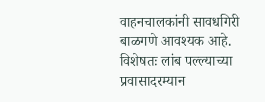वाहनचालकांनी सावधगिरी बाळगणे आवश्यक आहे. विशेषतः लांब पल्ल्याच्या प्रवासादरम्यान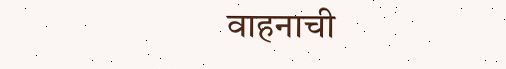वाहनाची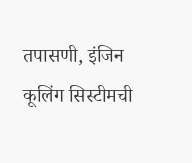तपासणी, इंजिन कूलिंग सिस्टीमची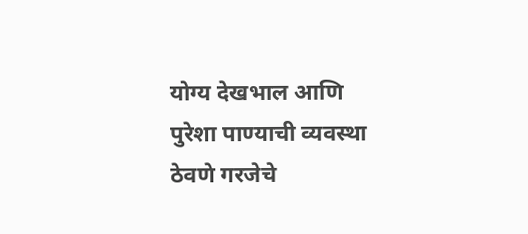योग्य देखभाल आणि पुरेशा पाण्याची व्यवस्था ठेवणे गरजेचे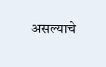असल्याचे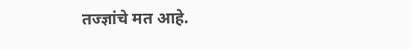तज्ज्ञांचे मत आहे.